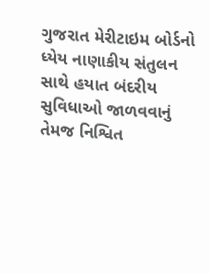ગુજરાત મેરીટાઇમ બોર્ડનો ધ્યેય નાણાકીય સંતુલન સાથે હયાત બંદરીય સુવિધાઓ જાળવવાનું તેમજ નિશ્વિત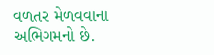વળતર મેળવવાના અભિગમનો છે.